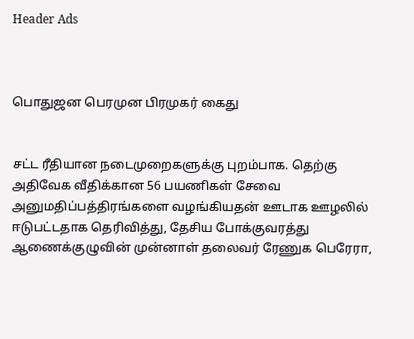Header Ads



பொதுஜன பெரமுன பிரமுகர் கைது


சட்ட ரீதியான நடைமுறைகளுக்கு புறம்பாக. தெற்கு அதிவேக வீதிக்கான 56 பயணிகள் சேவை அனுமதிப்பத்திரங்களை வழங்கியதன் ஊடாக ஊழலில் ஈடுபட்டதாக தெரிவித்து, தேசிய போக்குவரத்து ஆணைக்குழுவின் முன்னாள் தலைவர் ரேணுக பெரேரா,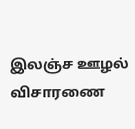இலஞ்ச ஊழல் விசாரணை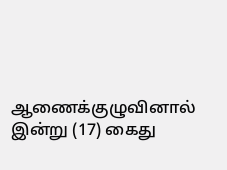ஆணைக்குழுவினால் இன்று (17) கைது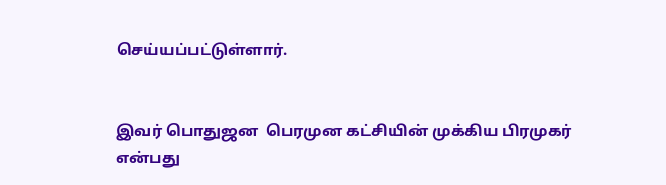செய்யப்பட்டுள்ளார்.


இவர் பொதுஜன  பெரமுன கட்சியின் முக்கிய பிரமுகர் என்பது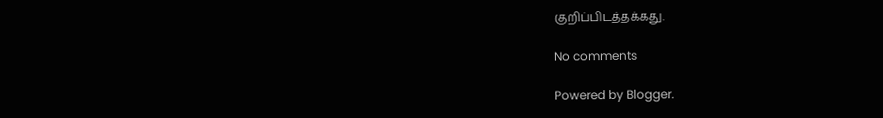குறிப்பிடத்தக்கது.

No comments

Powered by Blogger.